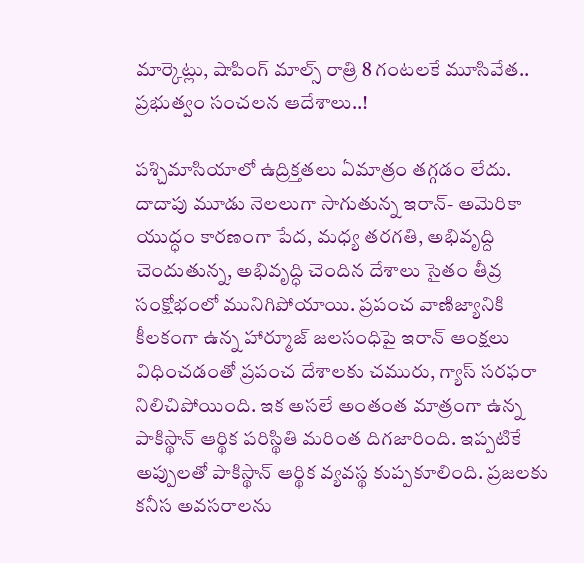మార్కెట్లు, షాపింగ్ మాల్స్ రాత్రి 8 గంటలకే మూసివేత.. ప్రభుత్వం సంచలన ఆదేశాలు..!

పశ్చిమాసియాలో ఉద్రిక్తతలు ఏమాత్రం తగ్గడం లేదు. దాదాపు మూడు నెలలుగా సాగుతున్న ఇరాన్- అమెరికా యుద్ధం కారణంగా పేద, మధ్య తరగతి, అభివృద్ది చెందుతున్న, అభివృద్ధి చెందిన దేశాలు సైతం తీవ్ర సంక్షోభంలో మునిగిపోయాయి. ప్రపంచ వాణిజ్యానికి కీలకంగా ఉన్న హార్మూజ్ జలసంధిపై ఇరాన్ ఆంక్షలు విధించడంతో ప్రపంచ దేశాలకు చమురు, గ్యాస్ సరఫరా నిలిచిపోయింది. ఇక అసలే అంతంత మాత్రంగా ఉన్న పాకిస్థాన్ ఆర్థిక పరిస్థితి మరింత దిగజారింది. ఇప్పటికే అప్పులతో పాకిస్థాన్ ఆర్థిక వ్యవస్థ కుప్పకూలింది. ప్రజలకు కనీస అవసరాలను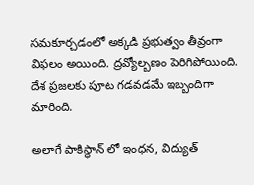సమకూర్చడంలో అక్కడి ప్రభుత్వం తీవ్రంగా విఫలం అయింది. ద్రవ్యోల్బణం పెరిగిపోయింది. దేశ ప్రజలకు పూట గడవడమే ఇబ్బందిగా మారింది.

అలాగే పాకిస్థాన్ లో ఇంధన, విద్యుత్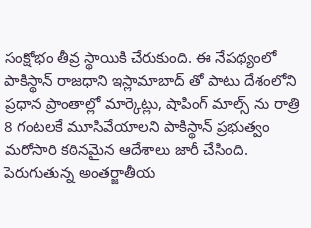సంక్షోభం తీవ్ర స్థాయికి చేరుకుంది. ఈ నేపథ్యంలో పాకిస్థాన్ రాజధాని ఇస్లామాబాద్ తో పాటు దేశంలోని ప్రధాన ప్రాంతాల్లో మార్కెట్లు, షాపింగ్ మాల్స్ ను రాత్రి 8 గంటలకే మూసివేయాలని పాకిస్థాన్ ప్రభుత్వం మరోసారి కఠినమైన ఆదేశాలు జారీ చేసింది. పెరుగుతున్న అంతర్జాతీయ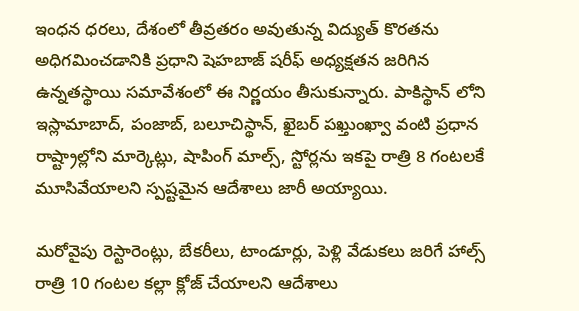ఇంధన ధరలు, దేశంలో తీవ్రతరం అవుతున్న విద్యుత్ కొరతను అధిగమించడానికి ప్రధాని షెహబాజ్ షరీఫ్ అధ్యక్షతన జరిగిన ఉన్నతస్థాయి సమావేశంలో ఈ నిర్ణయం తీసుకున్నారు. పాకిస్థాన్ లోని ఇస్లామాబాద్, పంజాబ్, బలూచిస్థాన్, ఖైబర్ పఖ్తుంఖ్వా వంటి ప్రధాన రాష్ట్రాల్లోని మార్కెట్లు, షాపింగ్ మాల్స్, స్టోర్లను ఇకపై రాత్రి 8 గంటలకే మూసివేయాలని స్పష్టమైన ఆదేశాలు జారీ అయ్యాయి.

మరోవైపు రెస్టారెంట్లు, బేకరీలు, టాండూర్లు, పెళ్లి వేడుకలు జరిగే హాల్స్ రాత్రి 10 గంటల కల్లా క్లోజ్ చేయాలని ఆదేశాలు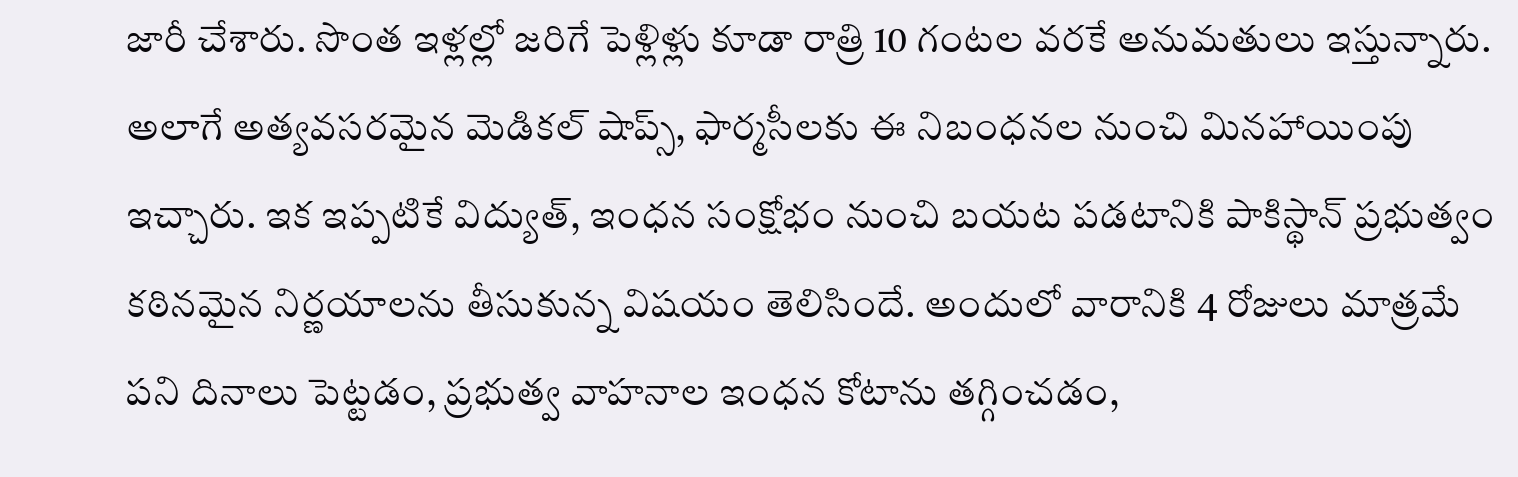జారీ చేశారు. సొంత ఇళ్లల్లో జరిగే పెళ్లిళ్లు కూడా రాత్రి 10 గంటల వరకే అనుమతులు ఇస్తున్నారు. అలాగే అత్యవసరమైన మెడికల్ షాప్స్, ఫార్మసీలకు ఈ నిబంధనల నుంచి మినహాయింపు ఇచ్చారు. ఇక ఇప్పటికే విద్యుత్, ఇంధన సంక్షోభం నుంచి బయట పడటానికి పాకిస్థాన్ ప్రభుత్వం కఠినమైన నిర్ణయాలను తీసుకున్న విషయం తెలిసిందే. అందులో వారానికి 4 రోజులు మాత్రమే పని దినాలు పెట్టడం, ప్రభుత్వ వాహనాల ఇంధన కోటాను తగ్గించడం,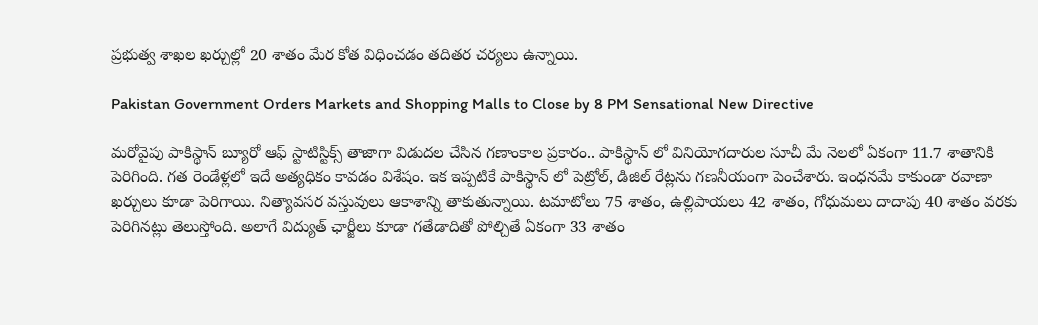ప్రభుత్వ శాఖల ఖర్చుల్లో 20 శాతం మేర కోత విధించడం తదితర చర్యలు ఉన్నాయి.

Pakistan Government Orders Markets and Shopping Malls to Close by 8 PM Sensational New Directive

మరోవైపు పాకిస్థాన్ బ్యూరో ఆఫ్ స్టాటిస్టిక్స్ తాజాగా విడుదల చేసిన గణాంకాల ప్రకారం.. పాకిస్థాన్ లో వినియోగదారుల సూచీ మే నెలలో ఏకంగా 11.7 శాతానికి పెరిగింది. గత రెండేళ్లలో ఇదే అత్యధికం కావడం విశేషం. ఇక ఇప్పటికే పాకిస్థాన్ లో పెట్రోల్, డిజిల్ రేట్లను గణనీయంగా పెంచేశారు. ఇంధనమే కాకుండా రవాణా ఖర్చులు కూడా పెరిగాయి. నిత్యావసర వస్తువులు ఆకాశాన్ని తాకుతున్నాయి. టమాటోలు 75 శాతం, ఉల్లిపాయలు 42 శాతం, గోధుమలు దాదాపు 40 శాతం వరకు పెరిగినట్లు తెలుస్తోంది. అలాగే విద్యుత్ ఛార్జీలు కూడా గతేడాదితో పోల్చితే ఏకంగా 33 శాతం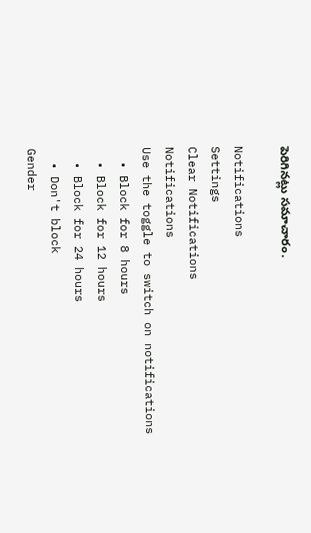పెరిగినట్లు సమాచారం.

Notifications
Settings
Clear Notifications
Notifications
Use the toggle to switch on notifications
  • Block for 8 hours
  • Block for 12 hours
  • Block for 24 hours
  • Don't block
Gender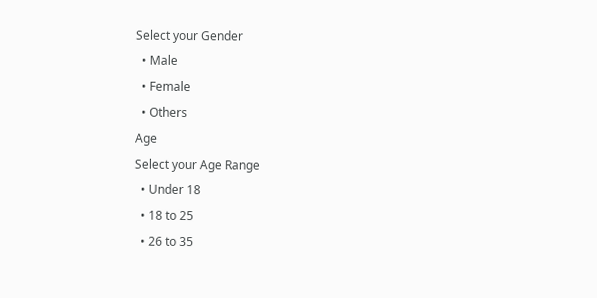Select your Gender
  • Male
  • Female
  • Others
Age
Select your Age Range
  • Under 18
  • 18 to 25
  • 26 to 35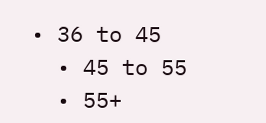• 36 to 45
  • 45 to 55
  • 55+